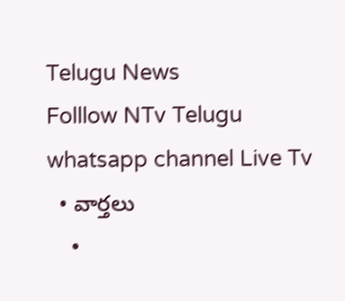Telugu News
Folllow NTv Telugu whatsapp channel Live Tv
  • వార్తలు
    •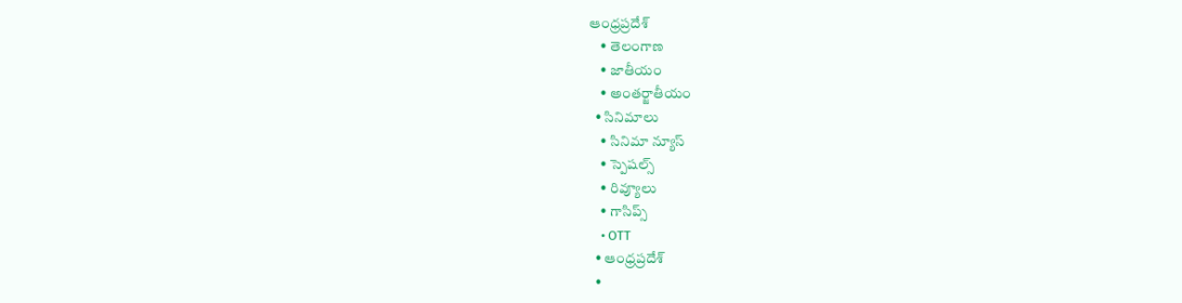ఆంధ్రప్రదేశ్
    • తెలంగాణ
    • జాతీయం
    • అంతర్జాతీయం
  • సినిమాలు
    • సినిమా న్యూస్
    • స్పెషల్స్
    • రివ్యూలు
    • గాసిప్స్
    • OTT
  • ఆంధ్రప్రదేశ్
  •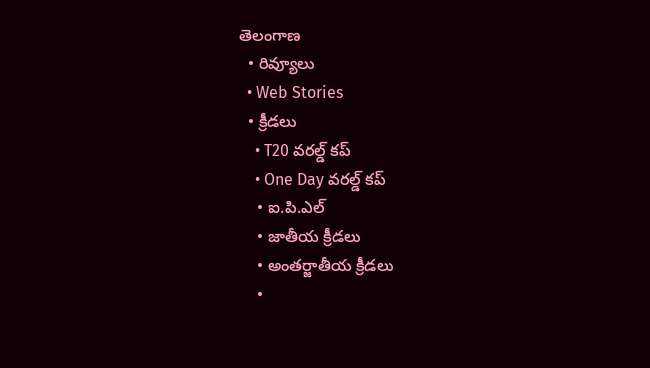తెలంగాణ
  • రివ్యూలు
  • Web Stories
  • క్రీడలు
    • T20 వరల్డ్ కప్
    • One Day వరల్డ్ కప్
    • ఐ.పి.ఎల్
    • జాతీయ క్రీడలు
    • అంతర్జాతీయ క్రీడలు
    •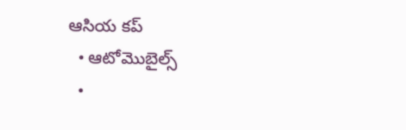ఆసియ కప్
  • ఆటోమొబైల్స్
  •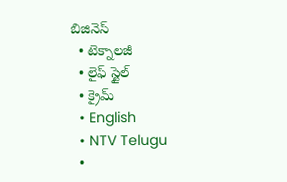బిజినెస్‌
  • టెక్నాలజీ
  • లైఫ్ స్టైల్
  • క్రైమ్
  • English
  • NTV Telugu
  •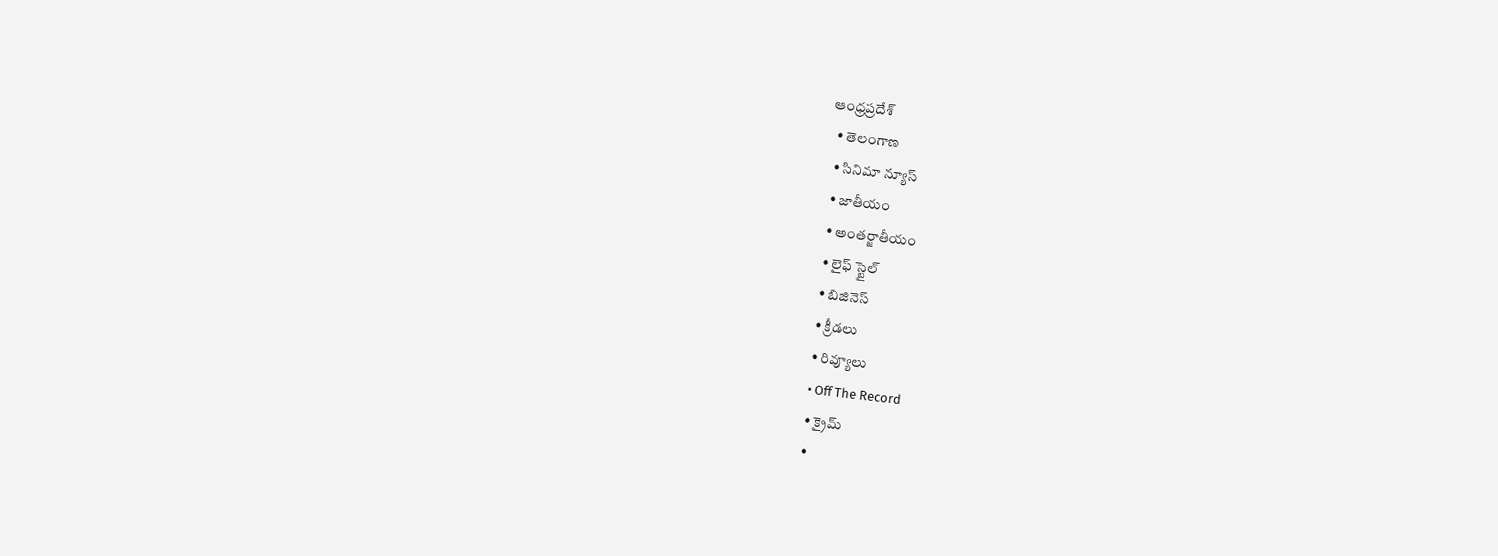ఆంధ్రప్రదేశ్
  • తెలంగాణ
  • సినిమా న్యూస్
  • జాతీయం
  • అంతర్జాతీయం
  • లైఫ్ స్టైల్
  • బిజినెస్‌
  • క్రీడలు
  • రివ్యూలు
  • Off The Record
  • క్రైమ్
  •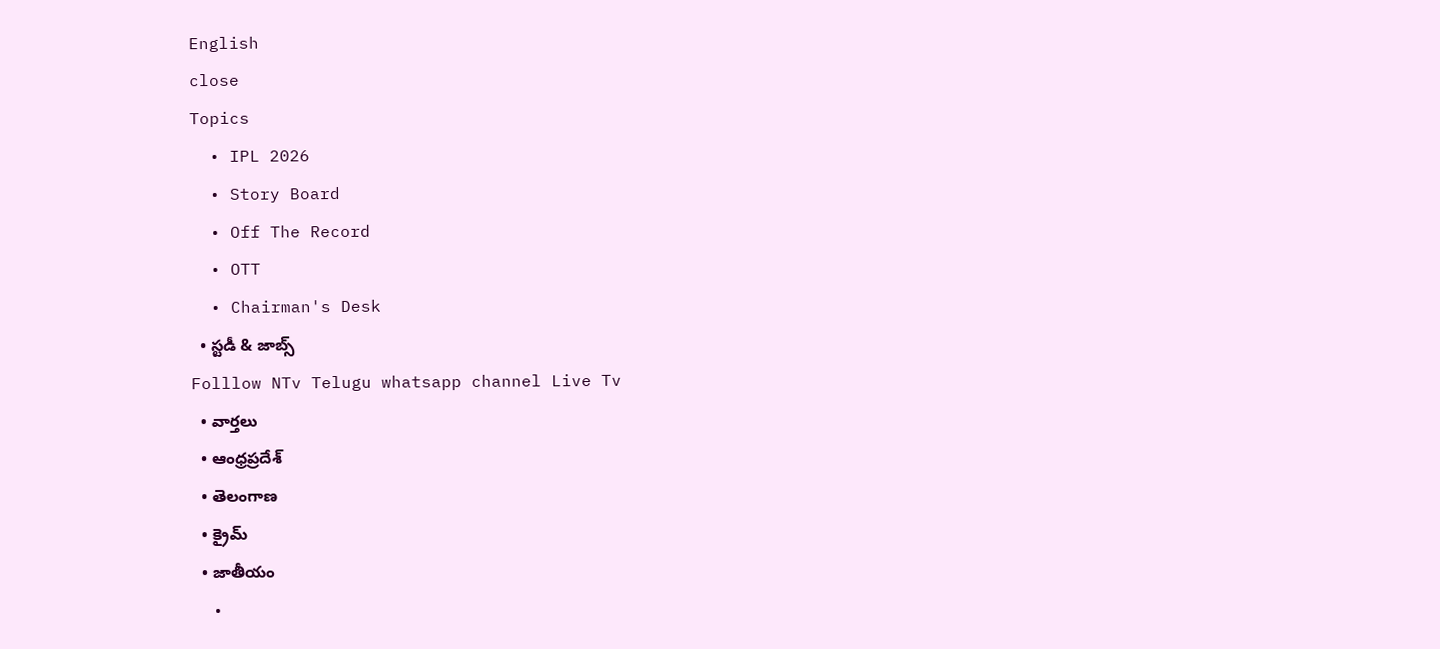English
close
Topics
  • IPL 2026
  • Story Board
  • Off The Record
  • OTT
  • Chairman's Desk
  • స్టడీ & జాబ్స్
Folllow NTv Telugu whatsapp channel Live Tv
  • వార్తలు
  • ఆంధ్రప్రదేశ్
  • తెలంగాణ
  • క్రైమ్
  • జాతీయం
  •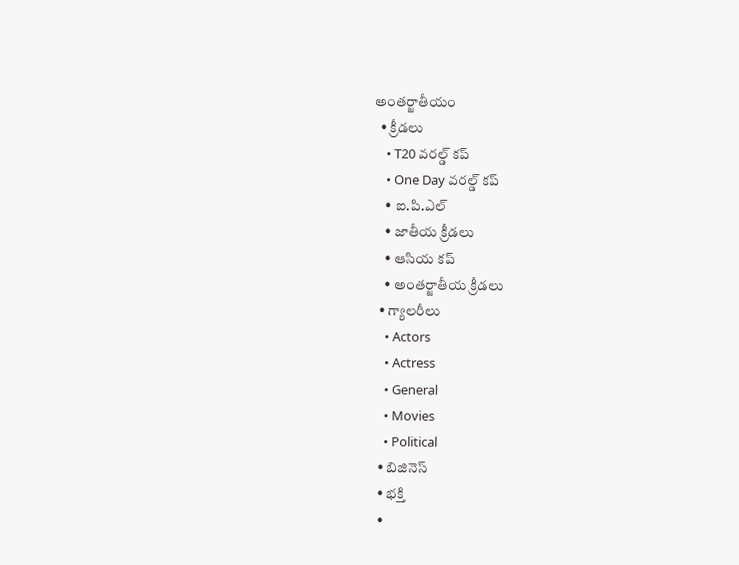అంతర్జాతీయం
  • క్రీడలు
    • T20 వరల్డ్ కప్
    • One Day వరల్డ్ కప్
    • ఐ.పి.ఎల్
    • జాతీయ క్రీడలు
    • ఆసియ కప్
    • అంతర్జాతీయ క్రీడలు
  • గ్యాలరీలు
    • Actors
    • Actress
    • General
    • Movies
    • Political
  • బిజినెస్‌
  • భక్తి
  •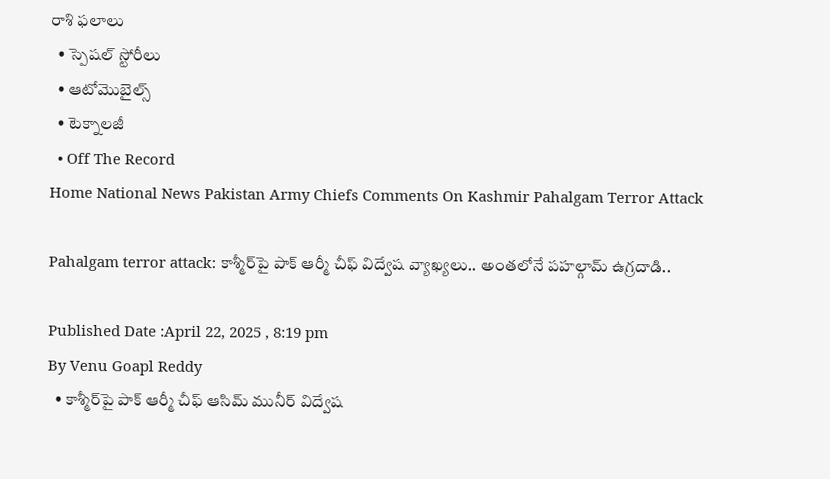రాశి ఫలాలు
  • స్పెషల్‌ స్టోరీలు
  • ఆటోమొబైల్స్
  • టెక్నాలజీ
  • Off The Record
Home National News Pakistan Army Chiefs Comments On Kashmir Pahalgam Terror Attack

Pahalgam terror attack: కాశ్మీర్‌పై పాక్ ఆర్మీ చీఫ్ విద్వేష వ్యాఖ్యలు.. అంతలోనే పహల్గామ్ ఉగ్రదాడి..

Published Date :April 22, 2025 , 8:19 pm
By Venu Goapl Reddy
  • కాశ్మీర్‌పై పాక్ ఆర్మీ చీఫ్ ఆసిమ్ మునీర్ విద్వేష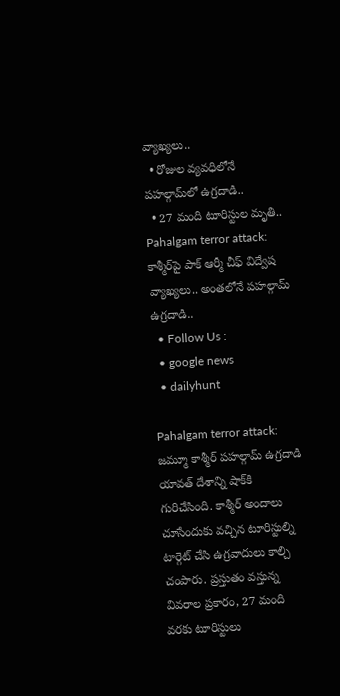వ్యాఖ్యలు..
  • రోజుల వ్యవధిలోనే పహల్గామ్‌లో ఉగ్రదాడి..
  • 27 మంది టూరిస్టుల మృతి..
Pahalgam terror attack: కాశ్మీర్‌పై పాక్ ఆర్మీ చీఫ్ విద్వేష వ్యాఖ్యలు.. అంతలోనే పహల్గామ్ ఉగ్రదాడి..
  • Follow Us :
  • google news
  • dailyhunt

Pahalgam terror attack: జమ్మూ కాశ్మీర్ పహల్గామ్ ఉగ్రదాడి యావత్ దేశాన్ని షాక్‌కి గురిచేసింది. కాశ్మీర్ అందాలు చూసేందుకు వచ్చిన టూరిస్టుల్ని టార్గెట్ చేసి ఉగ్రవాదులు కాల్చి చంపారు. ప్రస్తుతం వస్తున్న వివరాల ప్రకారం, 27 మంది వరకు టూరిస్టులు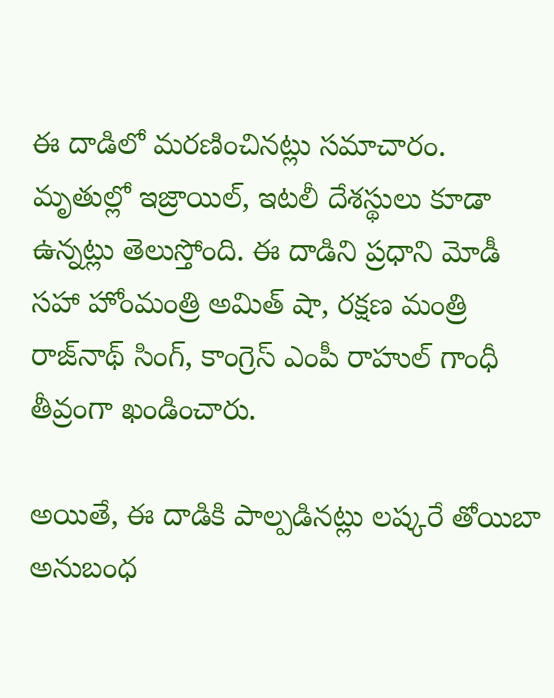ఈ దాడిలో మరణించినట్లు సమాచారం. మృతుల్లో ఇజ్రాయిల్, ఇటలీ దేశస్థులు కూడా ఉన్నట్లు తెలుస్తోంది. ఈ దాడిని ప్రధాని మోడీ సహా హోంమంత్రి అమిత్ షా, రక్షణ మంత్రి రాజ్‌నాథ్ సింగ్, కాంగ్రెస్ ఎంపీ రాహుల్ గాంధీ తీవ్రంగా ఖండించారు.

అయితే, ఈ దాడికి పాల్పడినట్లు లష్కరే తోయిబా అనుబంధ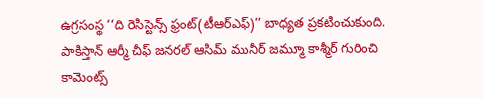ఉగ్రసంస్థ ‘‘ది రెసిస్టెన్స్ ఫ్రంట్(టీఆర్ఎఫ్)’’ బాధ్యత ప్రకటించుకుంది. పాకిస్తాన్ ఆర్మీ చీఫ్ జనరల్ ఆసిమ్ మునీర్ జమ్మూ కాశ్మీర్ గురించి కామెంట్స్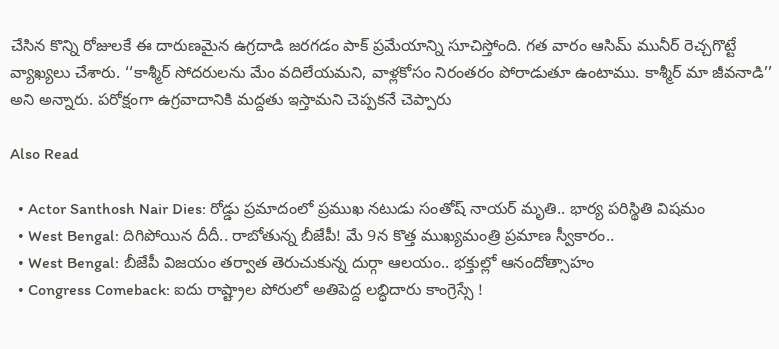చేసిన కొన్ని రోజులకే ఈ దారుణమైన ఉగ్రదాడి జరగడం పాక్ ప్రమేయాన్ని సూచిస్తోంది. గత వారం ఆసిమ్ మునీర్ రెచ్చగొట్టే వ్యాఖ్యలు చేశారు. ‘‘కాశ్మీర్ సోదరులను మేం వదిలేయమని, వాళ్లకోసం నిరంతరం పోరాడుతూ ఉంటాము. కాశ్మీర్ మా జీవనాడి’’ అని అన్నారు. పరోక్షంగా ఉగ్రవాదానికి మద్దతు ఇస్తామని చెప్పకనే చెప్పారు

Also Read

  • Actor Santhosh Nair Dies: రోడ్డు ప్రమాదంలో ప్రముఖ నటుడు సంతోష్ నాయర్ మృతి.. భార్య పరిస్థితి విషమం
  • West Bengal: దిగిపోయిన దీదీ.. రాబోతున్న బీజేపీ! మే 9న కొత్త ముఖ్యమంత్రి ప్రమాణ స్వీకారం..
  • West Bengal: బీజేపీ విజయం తర్వాత తెరుచుకున్న దుర్గా ఆలయం.. భక్తుల్లో ఆనందోత్సాహం
  • Congress Comeback: ఐదు రాష్ట్రాల పోరులో అతిపెద్ద లబ్ధిదారు కాంగ్రెస్సే !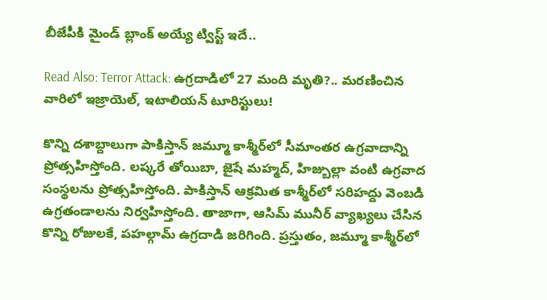బీజేపీకి మైండ్ బ్లాంక్ అయ్యే ట్విస్ట్ ఇదే..

Read Also: Terror Attack: ఉగ్రదాడిలో 27 మంది మృతి?.. మరణించిన వారిలో ఇజ్రాయెల్, ఇటాలియన్ టూరిస్టులు!

కొన్ని దశాబ్దాలుగా పాకిస్తాన్ జమ్మూ కాశ్మీర్‌లో సీమాంతర ఉగ్రవాదాన్ని ప్రోత్సహిస్తోంది. లష్కరే తోయిబా, జైషే మహ్మద్, హిజ్బుల్లా వంటి ఉగ్రవాద సంస్థలను ప్రోత్సహిస్తోంది. పాకిస్తాన్ ఆక్రమిత కాశ్మీర్‌లో సరిహద్దు వెంబడి ఉగ్రతండాలను నిర్వహిస్తోంది. తాజాగా, ఆసిమ్ మునీర్ వ్యాఖ్యలు చేసిన కొన్ని రోజులకే, పహల్గామ్ ఉగ్రదాడి జరిగింది. ప్రస్తుతం, జమ్మూ కాశ్మీర్‌లో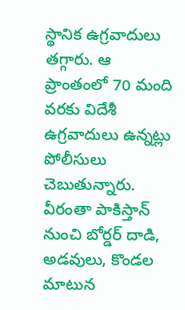స్థానిక ఉగ్రవాదులు తగ్గారు. ఆ ప్రాంతంలో 70 మంది వరకు విదేశీ ఉగ్రవాదులు ఉన్నట్లు పోలీసులు చెబుతున్నారు. వీరంతా పాకిస్తాన్ నుంచి బోర్డర్ దాడి, అడవులు, కొండల మాటున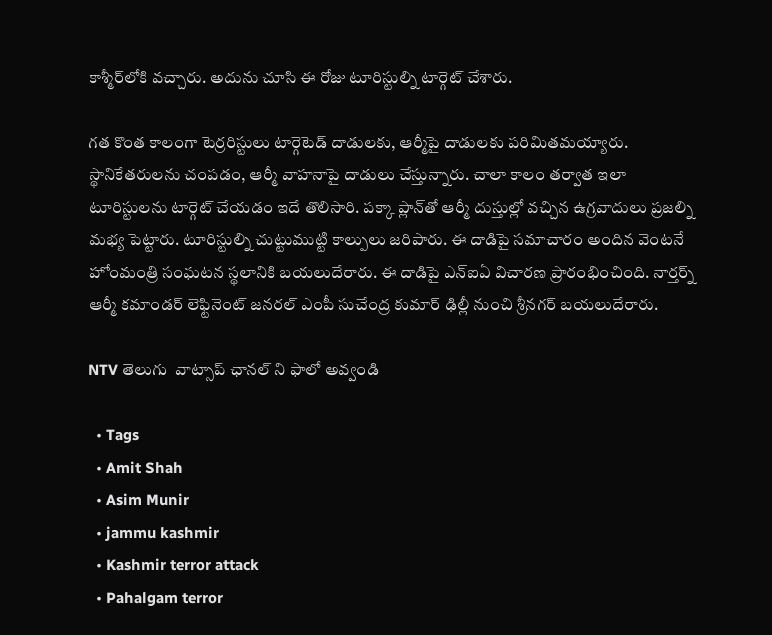కాశ్మీర్‌లోకి వచ్చారు. అదును చూసి ఈ రోజు టూరిస్టుల్ని టార్గెట్ చేశారు.

గత కొంత కాలంగా టెర్రరిస్టులు టార్గెటెడ్ దాడులకు, ఆర్మీపై దాడులకు పరిమితమయ్యారు. స్థానికేతరులను చంపడం, ఆర్మీ వాహనాపై దాడులు చేస్తున్నారు. చాలా కాలం తర్వాత ఇలా టూరిస్టులను టార్గెట్ చేయడం ఇదే తొలిసారి. పక్కా ప్లాన్‌తో ఆర్మీ దుస్తుల్లో వచ్చిన ఉగ్రవాదులు ప్రజల్ని మభ్య పెట్టారు. టూరిస్టుల్ని చుట్టుముట్టి కాల్పులు జరిపారు. ఈ దాడిపై సమాచారం అందిన వెంటనే హోంమంత్రి సంఘటన స్థలానికి బయలుదేరారు. ఈ దాడిపై ఎన్ఐఏ విచారణ ప్రారంభించింది. నార్తర్న్ ఆర్మీ కమాండర్ లెఫ్టినెంట్ జనరల్ ఎంపీ సుచేంద్ర కుమార్ ఢిల్లీ నుంచి శ్రీనగర్ బయలుదేరారు.

NTV తెలుగు  వాట్సాప్ ఛానల్ ని ఫాలో అవ్వండి

  • Tags
  • Amit Shah
  • Asim Munir
  • jammu kashmir
  • Kashmir terror attack
  • Pahalgam terror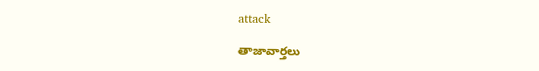attack

తాజావార్తలు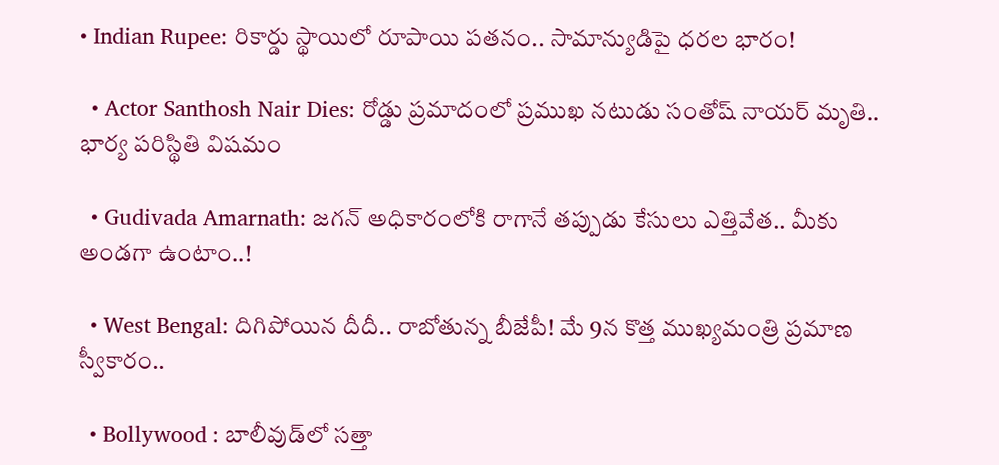• Indian Rupee: రికార్డు స్థాయిలో రూపాయి పతనం.. సామాన్యుడిపై ధరల భారం!

  • Actor Santhosh Nair Dies: రోడ్డు ప్రమాదంలో ప్రముఖ నటుడు సంతోష్ నాయర్ మృతి.. భార్య పరిస్థితి విషమం

  • Gudivada Amarnath: జగన్‌ అధికారంలోకి రాగానే తప్పుడు కేసులు ఎత్తివేత.. మీకు అండగా ఉంటాం..!

  • West Bengal: దిగిపోయిన దీదీ.. రాబోతున్న బీజేపీ! మే 9న కొత్త ముఖ్యమంత్రి ప్రమాణ స్వీకారం..

  • Bollywood : బాలీవుడ్‌లో సత్తా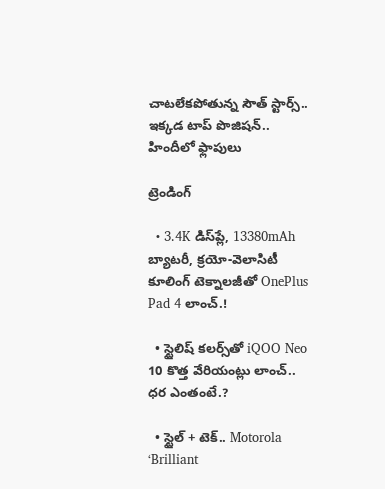చాటలేకపోతున్న సౌత్‌ స్టార్స్‌.. ఇక్కడ టాప్‌ పొజిషన్‌.. హిందీలో ఫ్లాపులు

ట్రెండింగ్‌

  • 3.4K డిస్‌ప్లే, 13380mAh బ్యాటరీ, క్రయో-వెలాసిటీ కూలింగ్ టెక్నాలజీతో OnePlus Pad 4 లాంచ్.!

  • స్టైలిష్ కలర్స్‌తో iQOO Neo 10 కొత్త వేరియంట్లు లాంచ్.. ధర ఎంతంటే.?

  • స్టైల్ + టెక్.. Motorola ‘Brilliant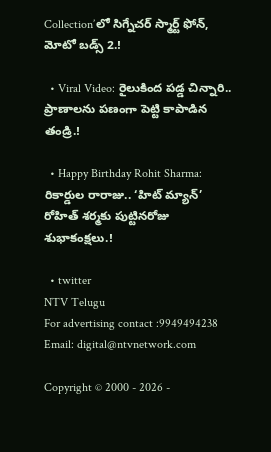Collection’లో సిగ్నేచర్ స్మార్ట్ ఫోన్, మోటో బడ్స్ 2.!

  • Viral Video: రైలుకింద పడ్డ చిన్నారి.. ప్రాణాలను పణంగా పెట్టి కాపాడిన తండ్రి.!

  • Happy Birthday Rohit Sharma: రికార్డుల రారాజు.. ‘హిట్‌ మ్యాన్’ రోహిత్ శర్మకు పుట్టినరోజు శుభాకంక్షలు.!

  • twitter
NTV Telugu
For advertising contact :9949494238
Email: digital@ntvnetwork.com

Copyright © 2000 - 2026 -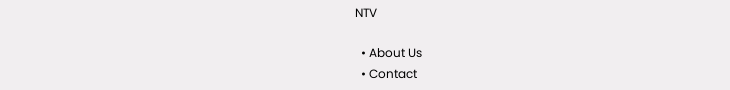NTV

  • About Us
  • Contact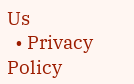Us
  • Privacy Policy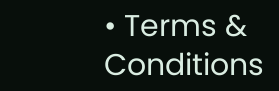• Terms & Conditions